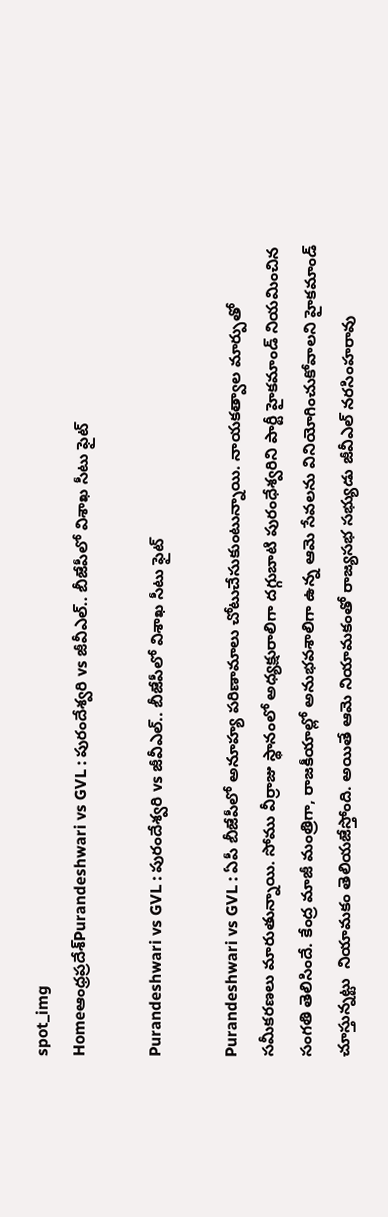spot_img
Homeఆంధ్రప్రదేశ్‌Purandeshwari vs GVL : పురందేశ్వరి vs జీవీఎల్.. బీజేపీలో విశాఖ సీటు ఫైట్

Purandeshwari vs GVL : పురందేశ్వరి vs జీవీఎల్.. బీజేపీలో విశాఖ సీటు ఫైట్

Purandeshwari vs GVL : ఏపీ బీజేపీలో అనూహ్య పరిణామాలు చోటుచేసుకుంటున్నాయి. నాయకత్వాల మార్పుతో సమీకరణలు మారుతున్నాయి. సోము వీర్రాజు స్థానంలో అధ్యక్షురాలిగా దగ్గుబాటి పురంధేశ్వరిని పార్టీ హైకమాండ్ నియమించిన సంగతి తెలిసిందే. కేంద్ర మాజీ మంత్రిగా, రాజకీయాల్లో అనుభవశాలిగా ఉన్న ఆమె సేవలను వినియోగించుకోవాలని హైకమాండ్ చూస్తున్నట్టు  నియామకం తెలియజేస్తోంది. అయితే ఆమె నియామకంతో రాజ్యసభ సభ్యుడు జీవీఎల్ నరసింహరావు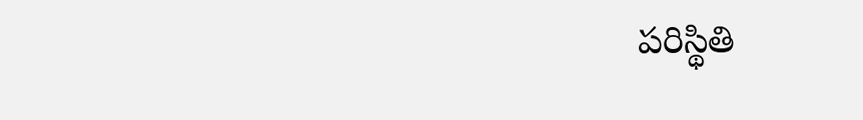పరిస్థితి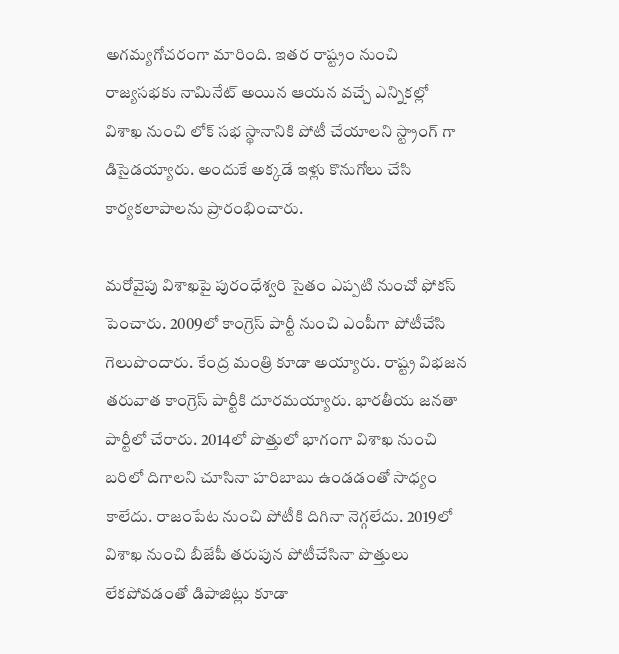అగమ్యగోచరంగా మారింది. ఇతర రాష్ట్రం నుంచి రాజ్యసభకు నామినేట్ అయిన ఆయన వచ్చే ఎన్నికల్లో విశాఖ నుంచి లోక్ సభ స్థానానికి పోటీ చేయాలని స్ట్రాంగ్ గా డిసైడయ్యారు. అందుకే అక్కడే ఇళ్లు కొనుగోలు చేసి కార్యకలాపాలను ప్రారంభించారు.

మరోవైపు విశాఖపై పురంధేశ్వరి సైతం ఎప్పటి నుంచో ఫోకస్ పెంచారు. 2009లో కాంగ్రెస్ పార్టీ నుంచి ఎంపీగా పోటీచేసి గెలుపొందారు. కేంద్ర మంత్రి కూడా అయ్యారు. రాష్ట్ర విభజన తరువాత కాంగ్రెస్ పార్టీకి దూరమయ్యారు. భారతీయ జనతా పార్టీలో చేరారు. 2014లో పొత్తులో భాగంగా విశాఖ నుంచి బరిలో దిగాలని చూసినా హరిబాబు ఉండడంతో సాధ్యం కాలేదు. రాజంపేట నుంచి పోటీకి దిగినా నెగ్గలేదు. 2019లో విశాఖ నుంచి బీజేపీ తరుపున పోటీచేసినా పొత్తులు లేకపోవడంతో డిపాజిట్లు కూడా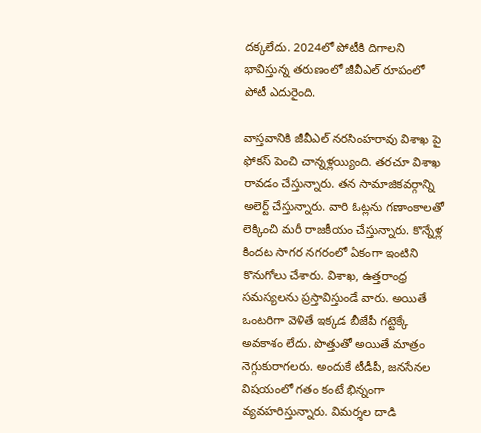దక్కలేదు. 2024లో పోటీకి దిగాలని భావిస్తున్న తరుణంలో జీవీఎల్ రూపంలో  పోటీ ఎదురైంది.

వాస్తవానికి జీవీఎల్ నరసింహరావు విశాఖ పై ఫోకస్ పెంచి చాన్నళ్లయ్యింది. తరచూ విశాఖ రావడం చేస్తున్నారు. తన సామాజికవర్గాన్ని అలెర్ట్ చేస్తున్నారు. వారి ఓట్లను గణాంకాలతో లెక్కించి మరీ రాజకీయం చేస్తున్నారు. కొన్నేళ్ల కిందట సాగర నగరంలో ఏకంగా ఇంటిని కొనుగోలు చేశారు. విశాఖ, ఉత్తరాంధ్ర సమస్యలను ప్రస్తావిస్తుండే వారు. అయితే ఒంటరిగా వెళితే ఇక్కడ బీజేపీ గట్టెక్కే అవకాశం లేదు. పొత్తుతో అయితే మాత్రం నెగ్గుకురాగలరు. అందుకే టీడీపీ, జనసేనల విషయంలో గతం కంటే భిన్నంగా వ్యవహరిస్తున్నారు. విమర్శల దాడి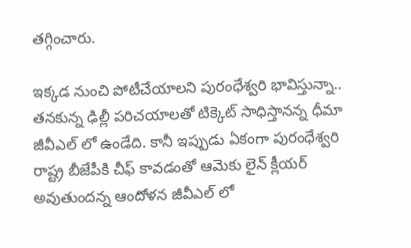తగ్గించారు.

ఇక్కడ నుంచి పోటీచేయాలని పురంధేశ్వరి భావిస్తున్నా.. తనకున్న ఢిల్లీ పరిచయాలతో టిక్కెట్ సాధిస్తానన్న ధీమా జీవీఎల్ లో ఉండేది. కానీ ఇప్పుడు ఏకంగా పురంధేశ్వరి రాష్ట్ర బీజేపీకి చీఫ్ కావడంతో ఆమెకు లైన్ క్లీయర్ అవుతుందన్న ఆందోళన జీవీఎల్ లో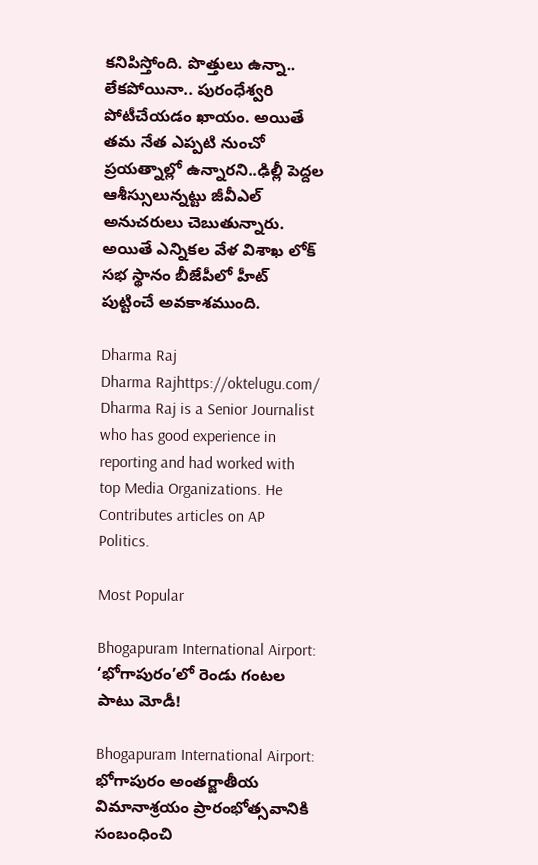కనిపిస్తోంది. పొత్తులు ఉన్నా.. లేకపోయినా.. పురంధేశ్వరి పోటీచేయడం ఖాయం. అయితే తమ నేత ఎప్పటి నుంచో ప్రయత్నాల్లో ఉన్నారని..ఢిల్లీ పెద్దల ఆశీస్సులున్నట్టు జీవీఎల్ అనుచరులు చెబుతున్నారు. అయితే ఎన్నికల వేళ విశాఖ లోక్ సభ స్థానం బీజేపీలో హీట్ పుట్టించే అవకాశముంది.

Dharma Raj
Dharma Rajhttps://oktelugu.com/
Dharma Raj is a Senior Journalist who has good experience in reporting and had worked with top Media Organizations. He Contributes articles on AP Politics.

Most Popular

Bhogapuram International Airport: ‘భోగాపురం’లో రెండు గంటల పాటు మోడీ!

Bhogapuram International Airport: భోగాపురం అంతర్జాతీయ విమానాశ్రయం ప్రారంభోత్సవానికి సంబంధించి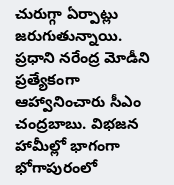చురుగ్గా ఏర్పాట్లు జరుగుతున్నాయి. ప్రధాని నరేంద్ర మోడీని ప్రత్యేకంగా ఆహ్వానించారు సీఎం చంద్రబాబు. విభజన హామీల్లో భాగంగా భోగాపురంలో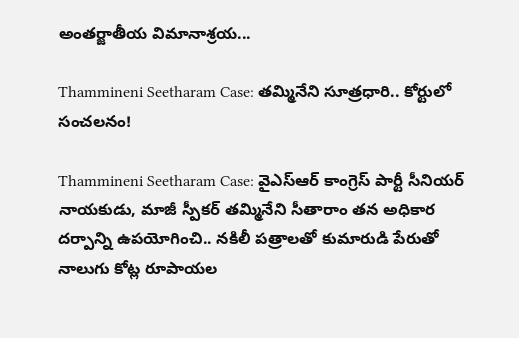అంతర్జాతీయ విమానాశ్రయ...

Thammineni Seetharam Case: తమ్మినేని సూత్రధారి.. కోర్టులో సంచలనం!

Thammineni Seetharam Case: వైఎస్ఆర్ కాంగ్రెస్ పార్టీ సీనియర్ నాయకుడు, మాజీ స్పీకర్ తమ్మినేని సీతారాం తన అధికార దర్పాన్ని ఉపయోగించి.. నకిలీ పత్రాలతో కుమారుడి పేరుతో నాలుగు కోట్ల రూపాయల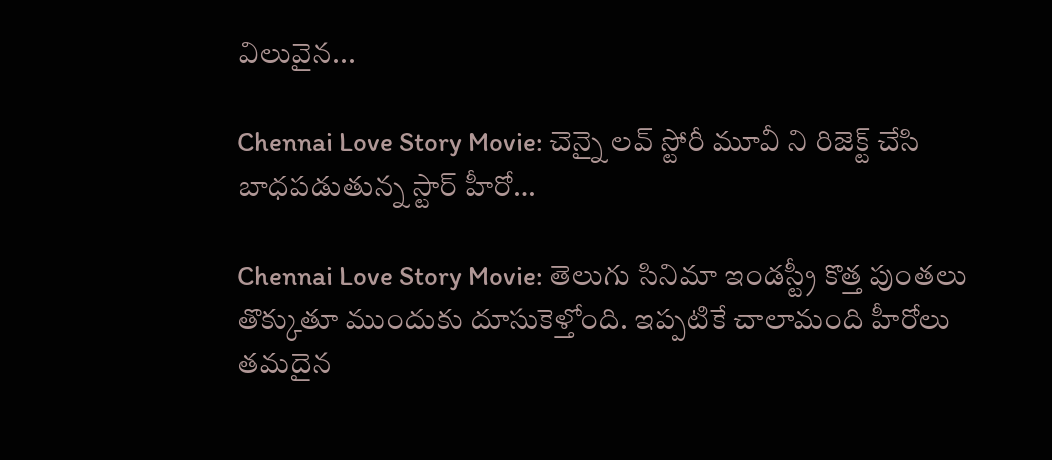విలువైన...

Chennai Love Story Movie: చెన్నై లవ్ స్టోరీ మూవీ ని రిజెక్ట్ చేసి బాధపడుతున్న స్టార్ హీరో…

Chennai Love Story Movie: తెలుగు సినిమా ఇండస్ట్రీ కొత్త పుంతలు తొక్కుతూ ముందుకు దూసుకెళ్తోంది. ఇప్పటికే చాలామంది హీరోలు తమదైన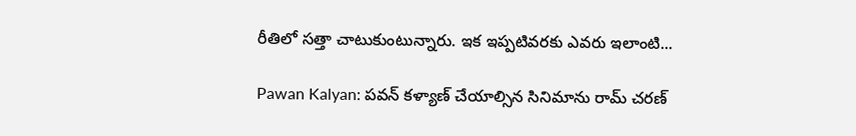రీతిలో సత్తా చాటుకుంటున్నారు. ఇక ఇప్పటివరకు ఎవరు ఇలాంటి...

Pawan Kalyan: పవన్ కళ్యాణ్ చేయాల్సిన సినిమాను రామ్ చరణ్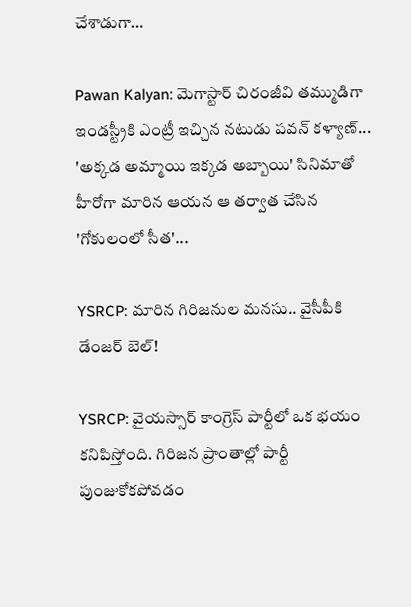చేశాడుగా…

Pawan Kalyan: మెగాస్టార్ చిరంజీవి తమ్ముడిగా ఇండస్ట్రీకి ఎంట్రీ ఇచ్చిన నటుడు పవన్ కళ్యాణ్... 'అక్కడ అమ్మాయి ఇక్కడ అబ్బాయి' సినిమాతో హీరోగా మారిన ఆయన ఆ తర్వాత చేసిన 'గోకులంలో సీత'...

YSRCP: మారిన గిరిజనుల మనసు.. వైసీపీకి డేంజర్ బెల్!

YSRCP: వైయస్సార్ కాంగ్రెస్ పార్టీలో ఒక భయం కనిపిస్తోంది. గిరిజన ప్రాంతాల్లో పార్టీ పుంజుకోకపోవడం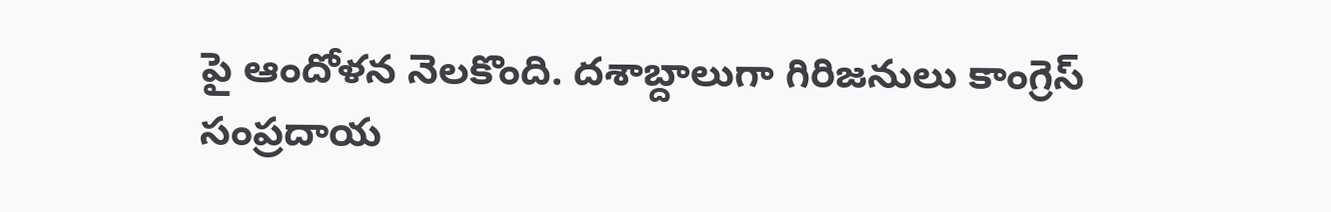పై ఆందోళన నెలకొంది. దశాబ్దాలుగా గిరిజనులు కాంగ్రెస్ సంప్రదాయ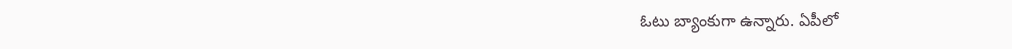ఓటు బ్యాంకుగా ఉన్నారు. ఏపీలో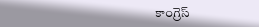కాంగ్రెస్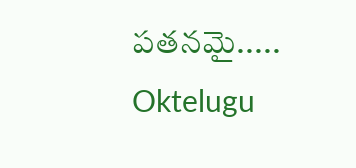పతనమై.....
Oktelugu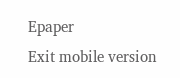Epaper
Exit mobile version